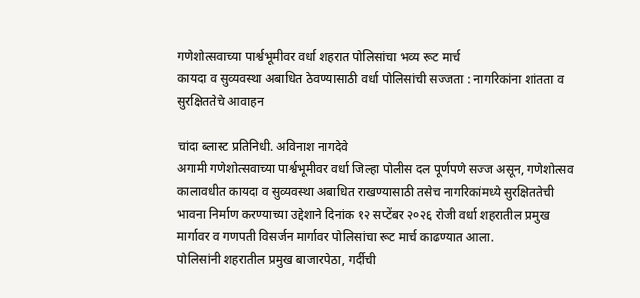गणेशोत्सवाच्या पार्श्वभूमीवर वर्धा शहरात पोलिसांचा भव्य रूट मार्च
कायदा व सुव्यवस्था अबाधित ठेवण्यासाठी वर्धा पोलिसांची सज्जता : नागरिकांना शांतता व सुरक्षिततेचे आवाहन

चांदा ब्लास्ट प्रतिनिधी. अविनाश नागदेवे
अगामी गणेशोत्सवाच्या पार्श्वभूमीवर वर्धा जिल्हा पोलीस दल पूर्णपणे सज्ज असून, गणेशोत्सव कालावधीत कायदा व सुव्यवस्था अबाधित राखण्यासाठी तसेच नागरिकांमध्ये सुरक्षिततेची भावना निर्माण करण्याच्या उद्देशाने दिनांक १२ सप्टेंबर २०२६ रोजी वर्धा शहरातील प्रमुख मार्गावर व गणपती विसर्जन मार्गावर पोलिसांचा रूट मार्च काढण्यात आला.
पोलिसांनी शहरातील प्रमुख बाजारपेठा, गर्दीची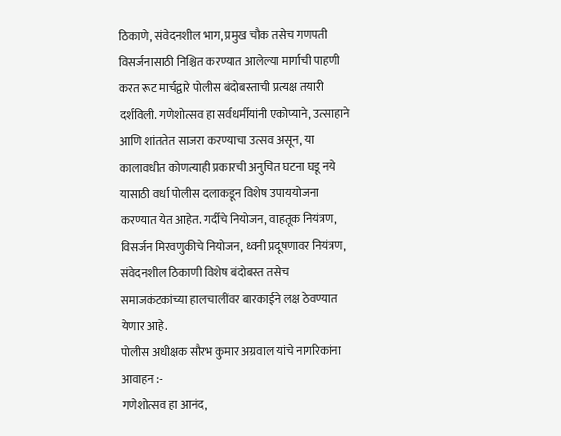ठिकाणे, संवेदनशील भाग, प्रमुख चौक तसेच गणपती विसर्जनासाठी निश्चित करण्यात आलेल्या मार्गाची पाहणी करत रूट मार्चद्वारे पोलीस बंदोबस्ताची प्रत्यक्ष तयारी दर्शविली. गणेशोत्सव हा सर्वधर्मीयांनी एकोप्याने, उत्साहाने आणि शांततेत साजरा करण्याचा उत्सव असून, या कालावधीत कोणत्याही प्रकारची अनुचित घटना घडू नये यासाठी वर्धा पोलीस दलाकडून विशेष उपाययोजना करण्यात येत आहेत. गर्दीचे नियोजन, वाहतूक नियंत्रण, विसर्जन मिरवणुकीचे नियोजन, ध्वनी प्रदूषणावर नियंत्रण, संवेदनशील ठिकाणी विशेष बंदोबस्त तसेच समाजकंटकांच्या हालचालींवर बारकाईने लक्ष ठेवण्यात येणार आहे.
पोलीस अधीक्षक सौरभ कुमार अग्रवाल यांचे नागरिकांना आवाहन :-
गणेशोत्सव हा आनंद,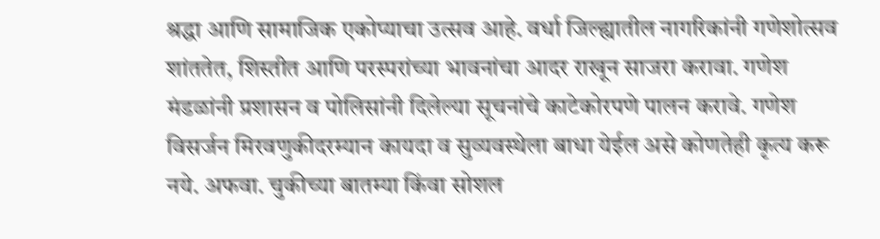श्रद्धा आणि सामाजिक एकोप्याचा उत्सव आहे. वर्धा जिल्ह्यातील नागरिकांनी गणेशोत्सव शांततेत, शिस्तीत आणि परस्परांच्या भावनांचा आदर राखून साजरा करावा. गणेश मंडळांनी प्रशासन व पोलिसांनी दिलेल्या सूचनांचे काटेकोरपणे पालन करावे. गणेश विसर्जन मिरवणुकीदरम्यान कायदा व सुव्यवस्थेला बाधा येईल असे कोणतेही कृत्य करू नये. अफवा. चुकीच्या बातम्या किंवा सोशल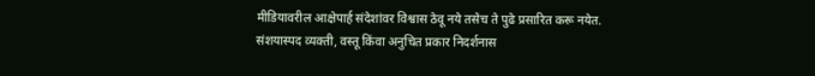मीडियावरील आक्षेपार्ह संदेशांवर विश्वास ठेवू नये तसेच ते पुढे प्रसारित करू नयेत. संशयास्पद व्यक्ती, वस्तू किंवा अनुचित प्रकार निदर्शनास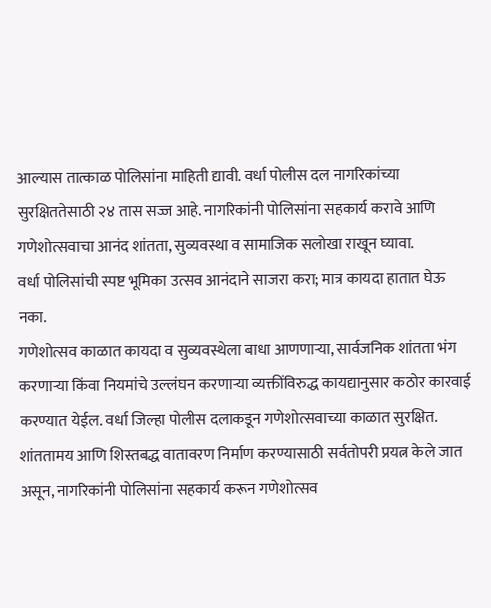आल्यास तात्काळ पोलिसांना माहिती द्यावी. वर्धा पोलीस दल नागरिकांच्या सुरक्षिततेसाठी २४ तास सज्ज आहे. नागरिकांनी पोलिसांना सहकार्य करावे आणि गणेशोत्सवाचा आनंद शांतता, सुव्यवस्था व सामाजिक सलोखा राखून घ्यावा.
वर्धा पोलिसांची स्पष्ट भूमिका उत्सव आनंदाने साजरा करा; मात्र कायदा हातात घेऊ नका.
गणेशोत्सव काळात कायदा व सुव्यवस्थेला बाधा आणणाऱ्या, सार्वजनिक शांतता भंग करणाऱ्या किंवा नियमांचे उल्लंघन करणाऱ्या व्यक्तींविरुद्ध कायद्यानुसार कठोर कारवाई करण्यात येईल. वर्धा जिल्हा पोलीस दलाकडून गणेशोत्सवाच्या काळात सुरक्षित. शांततामय आणि शिस्तबद्ध वातावरण निर्माण करण्यासाठी सर्वतोपरी प्रयत्न केले जात असून, नागरिकांनी पोलिसांना सहकार्य करून गणेशोत्सव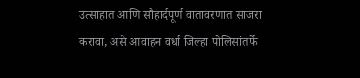उत्साहात आणि सौहार्दपूर्ण वातावरणात साजरा करावा, असे आवाहन वर्धा जिल्हा पोलिसांतर्फे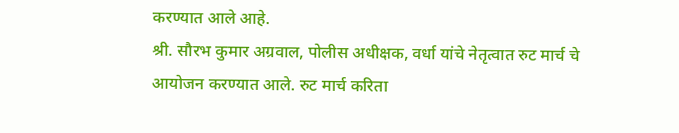करण्यात आले आहे.
श्री. सौरभ कुमार अग्रवाल, पोलीस अधीक्षक, वर्धा यांचे नेतृत्वात रुट मार्च चे आयोजन करण्यात आले. रुट मार्च करिता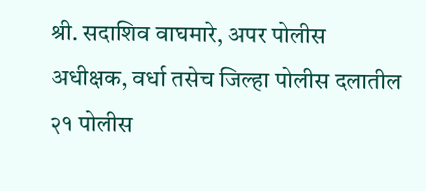श्री. सदाशिव वाघमारे, अपर पोलीस अधीक्षक, वर्धा तसेच जिल्हा पोलीस दलातील २१ पोलीस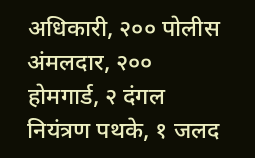अधिकारी, २०० पोलीस अंमलदार, २०० होमगार्ड, २ दंगल नियंत्रण पथके, १ जलद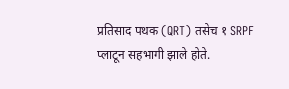प्रतिसाद पथक (QRT) तसेच १ SRPF प्लाटून सहभागी झाले होते.